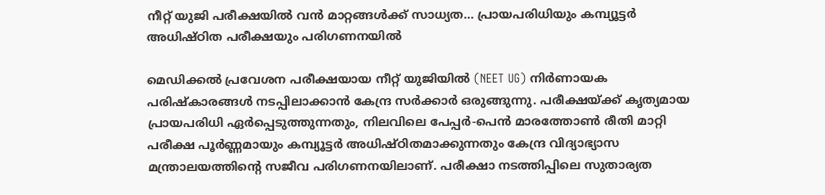നീറ്റ് യുജി പരീക്ഷയിൽ വൻ മാറ്റങ്ങൾക്ക് സാധ്യത… പ്രായപരിധിയും കമ്പ്യൂട്ടർ അധിഷ്ഠിത പരീക്ഷയും പരിഗണനയിൽ

മെഡിക്കൽ പ്രവേശന പരീക്ഷയായ നീറ്റ് യുജിയിൽ (NEET UG) നിർണായക പരിഷ്കാരങ്ങൾ നടപ്പിലാക്കാൻ കേന്ദ്ര സർക്കാർ ഒരുങ്ങുന്നു. പരീക്ഷയ്ക്ക് കൃത്യമായ പ്രായപരിധി ഏർപ്പെടുത്തുന്നതും, നിലവിലെ പേപ്പർ-പെൻ മാരത്തോൺ രീതി മാറ്റി പരീക്ഷ പൂർണ്ണമായും കമ്പ്യൂട്ടർ അധിഷ്ഠിതമാക്കുന്നതും കേന്ദ്ര വിദ്യാഭ്യാസ മന്ത്രാലയത്തിന്റെ സജീവ പരിഗണനയിലാണ്. പരീക്ഷാ നടത്തിപ്പിലെ സുതാര്യത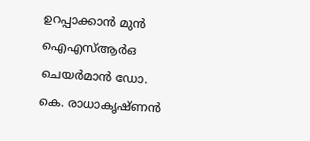ഉറപ്പാക്കാൻ മുൻ ഐഎസ്ആർഒ ചെയർമാൻ ഡോ. കെ. രാധാകൃഷ്ണൻ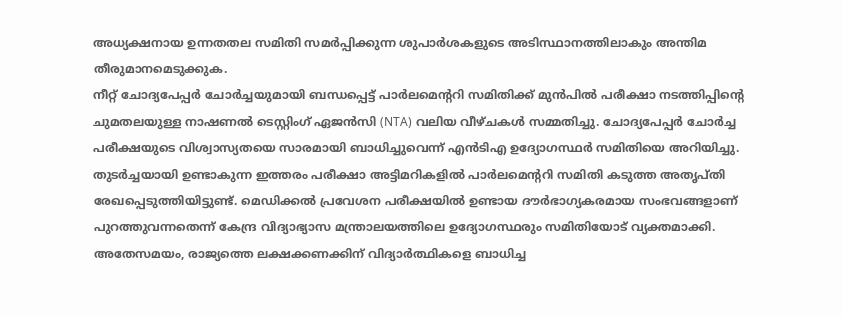അധ്യക്ഷനായ ഉന്നതതല സമിതി സമർപ്പിക്കുന്ന ശുപാർശകളുടെ അടിസ്ഥാനത്തിലാകും അന്തിമ തീരുമാനമെടുക്കുക.
നീറ്റ് ചോദ്യപേപ്പർ ചോർച്ചയുമായി ബന്ധപ്പെട്ട് പാർലമെന്ററി സമിതിക്ക് മുൻപിൽ പരീക്ഷാ നടത്തിപ്പിന്റെ ചുമതലയുള്ള നാഷണൽ ടെസ്റ്റിംഗ് ഏജൻസി (NTA) വലിയ വീഴ്ചകൾ സമ്മതിച്ചു. ചോദ്യപേപ്പർ ചോർച്ച പരീക്ഷയുടെ വിശ്വാസ്യതയെ സാരമായി ബാധിച്ചുവെന്ന് എൻടിഎ ഉദ്യോഗസ്ഥർ സമിതിയെ അറിയിച്ചു. തുടർച്ചയായി ഉണ്ടാകുന്ന ഇത്തരം പരീക്ഷാ അട്ടിമറികളിൽ പാർലമെന്ററി സമിതി കടുത്ത അതൃപ്തി രേഖപ്പെടുത്തിയിട്ടുണ്ട്. മെഡിക്കൽ പ്രവേശന പരീക്ഷയിൽ ഉണ്ടായ ദൗർഭാഗ്യകരമായ സംഭവങ്ങളാണ് പുറത്തുവന്നതെന്ന് കേന്ദ്ര വിദ്യാഭ്യാസ മന്ത്രാലയത്തിലെ ഉദ്യോഗസ്ഥരും സമിതിയോട് വ്യക്തമാക്കി. അതേസമയം, രാജ്യത്തെ ലക്ഷക്കണക്കിന് വിദ്യാർത്ഥികളെ ബാധിച്ച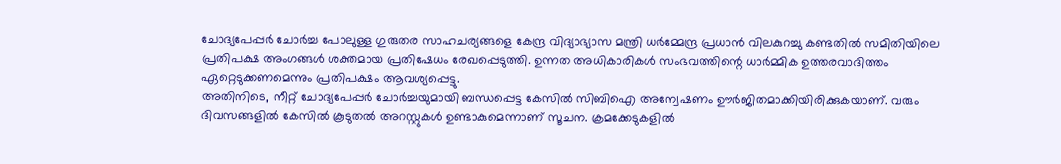ചോദ്യപേപ്പർ ചോർച്ച പോലുള്ള ഗുരുതര സാഹചര്യങ്ങളെ കേന്ദ്ര വിദ്യാഭ്യാസ മന്ത്രി ധർമ്മേന്ദ്ര പ്രധാൻ വിലകുറച്ചു കണ്ടതിൽ സമിതിയിലെ പ്രതിപക്ഷ അംഗങ്ങൾ ശക്തമായ പ്രതിഷേധം രേഖപ്പെടുത്തി. ഉന്നത അധികാരികൾ സംഭവത്തിന്റെ ധാർമ്മിക ഉത്തരവാദിത്തം ഏറ്റെടുക്കണമെന്നും പ്രതിപക്ഷം ആവശ്യപ്പെട്ടു.
അതിനിടെ, നീറ്റ് ചോദ്യപേപ്പർ ചോർച്ചയുമായി ബന്ധപ്പെട്ട കേസിൽ സിബിഐ അന്വേഷണം ഊർജിതമാക്കിയിരിക്കുകയാണ്. വരും ദിവസങ്ങളിൽ കേസിൽ കൂടുതൽ അറസ്റ്റുകൾ ഉണ്ടാകുമെന്നാണ് സൂചന. ക്രമക്കേടുകളിൽ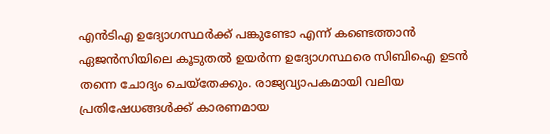എൻടിഎ ഉദ്യോഗസ്ഥർക്ക് പങ്കുണ്ടോ എന്ന് കണ്ടെത്താൻ ഏജൻസിയിലെ കൂടുതൽ ഉയർന്ന ഉദ്യോഗസ്ഥരെ സിബിഐ ഉടൻ തന്നെ ചോദ്യം ചെയ്തേക്കും. രാജ്യവ്യാപകമായി വലിയ പ്രതിഷേധങ്ങൾക്ക് കാരണമായ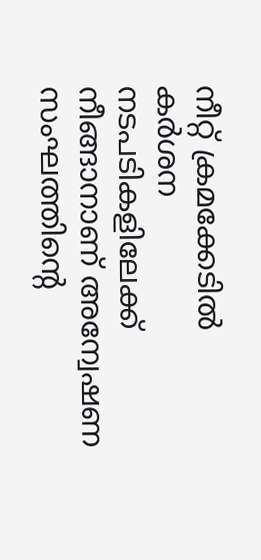നീറ്റ് ക്രമക്കേടിൽ കർശന നടപടികളിലേക്ക് നീങ്ങാനാണ് അന്വേഷണ സംഘത്തിന്റെ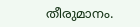തീരുമാനം.